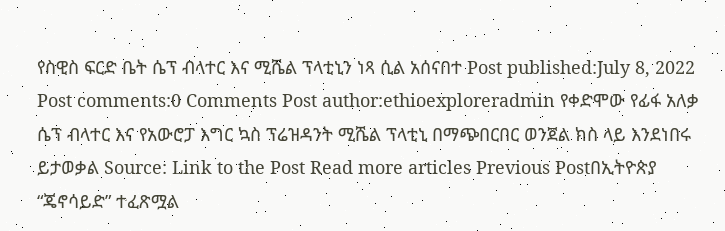የስዊስ ፍርድ ቤት ሴፕ ብላተር እና ሚሼል ፕላቲኒን ነጻ ሲል አሰናበተ Post published:July 8, 2022 Post comments:0 Comments Post author:ethioexploreradmin የቀድሞው የፊፋ አለቃ ሴፕ ብላተር እና የአውሮፓ እግር ኳስ ፕሬዝዳንት ሚሼል ፕላቲኒ በማጭበርበር ወንጀል ክስ ላይ እንደነበሩ ይታወቃል Source: Link to the Post Read more articles Previous Postበኢትዮጵያ “ጄኖሳይድ” ተፈጽሟል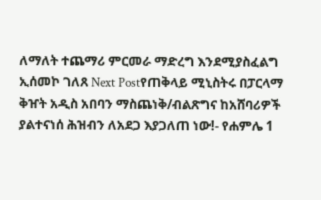ለማለት ተጨማሪ ምርመራ ማድረግ እንደሚያስፈልግ ኢሰመኮ ገለጸ Next Postየጠቅላይ ሚኒስትሩ በፓርላማ ቅዠት አዲስ አበባን ማስጨነቅ/ብልጽግና ከአሸባሪዎች ያልተናነሰ ሕዝብን ለአደጋ እያጋለጠ ነው!- የሐምሌ 1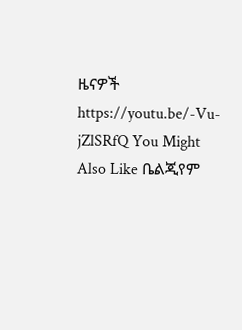ዜናዎች https://youtu.be/-Vu-jZlSRfQ You Might Also Like ቤልጂየም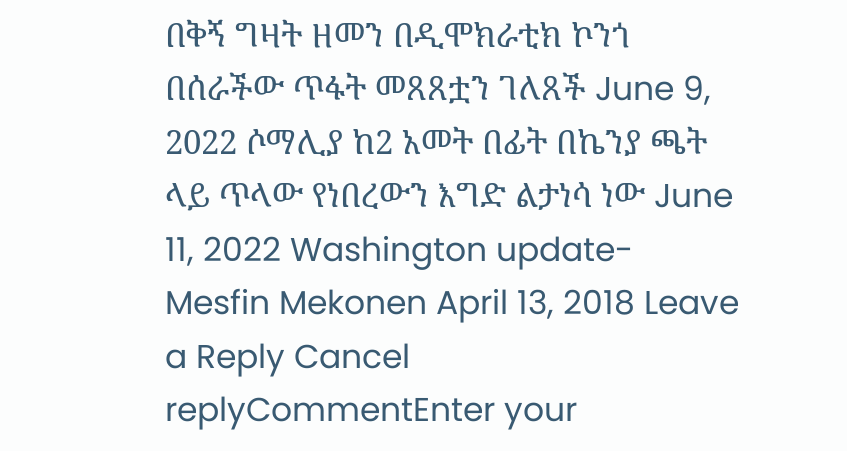በቅኝ ግዛት ዘመን በዲሞክራቲክ ኮንጎ በሰራችው ጥፋት መጸጸቷን ገለጸች June 9, 2022 ሶማሊያ ከ2 አመት በፊት በኬንያ ጫት ላይ ጥላው የነበረውን እግድ ልታነሳ ነው June 11, 2022 Washington update- Mesfin Mekonen April 13, 2018 Leave a Reply Cancel replyCommentEnter your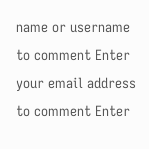name or username to comment Enter your email address to comment Enter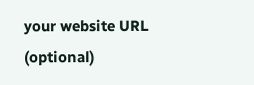your website URL (optional)